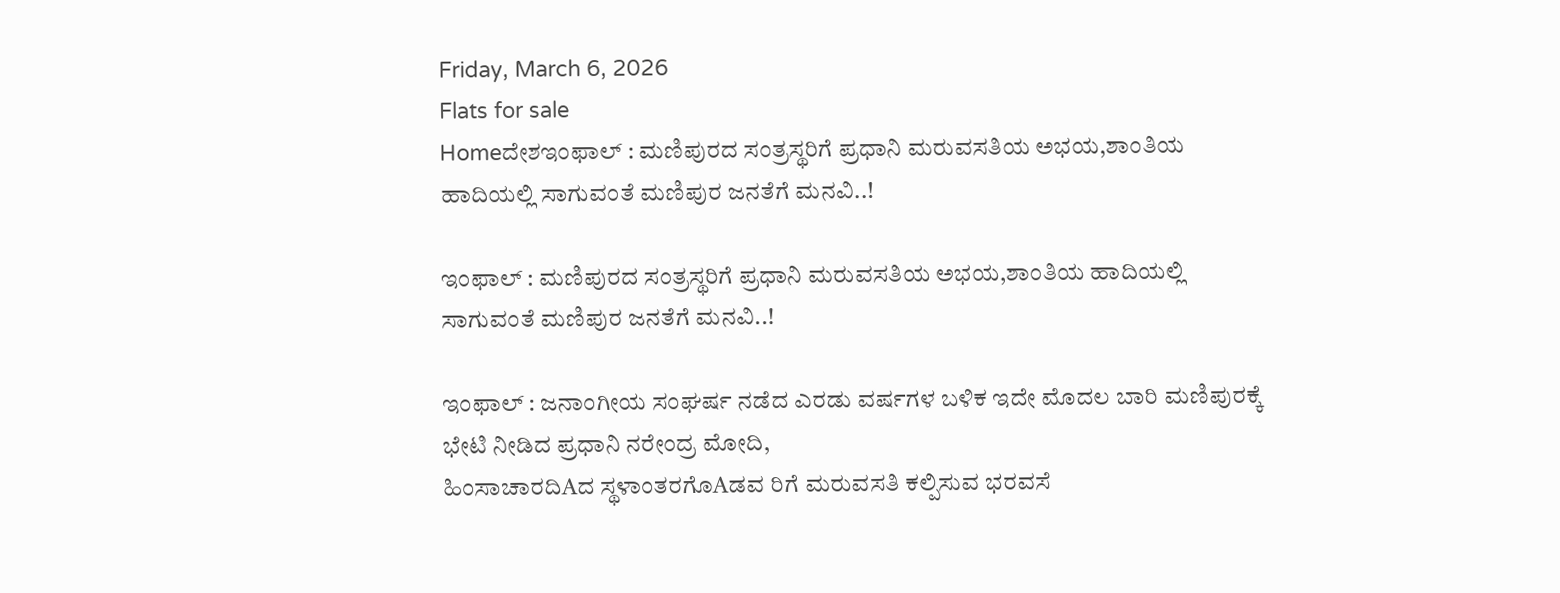Friday, March 6, 2026
Flats for sale
Homeದೇಶಇಂಫಾಲ್ : ಮಣಿಪುರದ ಸಂತ್ರಸ್ಥರಿಗೆ ಪ್ರಧಾನಿ ಮರುವಸತಿಯ ಅಭಯ,ಶಾಂತಿಯ ಹಾದಿಯಲ್ಲಿ ಸಾಗುವಂತೆ ಮಣಿಪುರ ಜನತೆಗೆ ಮನವಿ..!

ಇಂಫಾಲ್ : ಮಣಿಪುರದ ಸಂತ್ರಸ್ಥರಿಗೆ ಪ್ರಧಾನಿ ಮರುವಸತಿಯ ಅಭಯ,ಶಾಂತಿಯ ಹಾದಿಯಲ್ಲಿ ಸಾಗುವಂತೆ ಮಣಿಪುರ ಜನತೆಗೆ ಮನವಿ..!

ಇಂಫಾಲ್ : ಜನಾಂಗೀಯ ಸಂಘರ್ಷ ನಡೆದ ಎರಡು ವರ್ಷಗಳ ಬಳಿಕ ಇದೇ ಮೊದಲ ಬಾರಿ ಮಣಿಪುರಕ್ಕೆ ಭೇಟಿ ನೀಡಿದ ಪ್ರಧಾನಿ ನರೇಂದ್ರ ಮೋದಿ,
ಹಿಂಸಾಚಾರದಿAದ ಸ್ಥಳಾಂತರಗೊAಡವ ರಿಗೆ ಮರುವಸತಿ ಕಲ್ಪಿಸುವ ಭರವಸೆ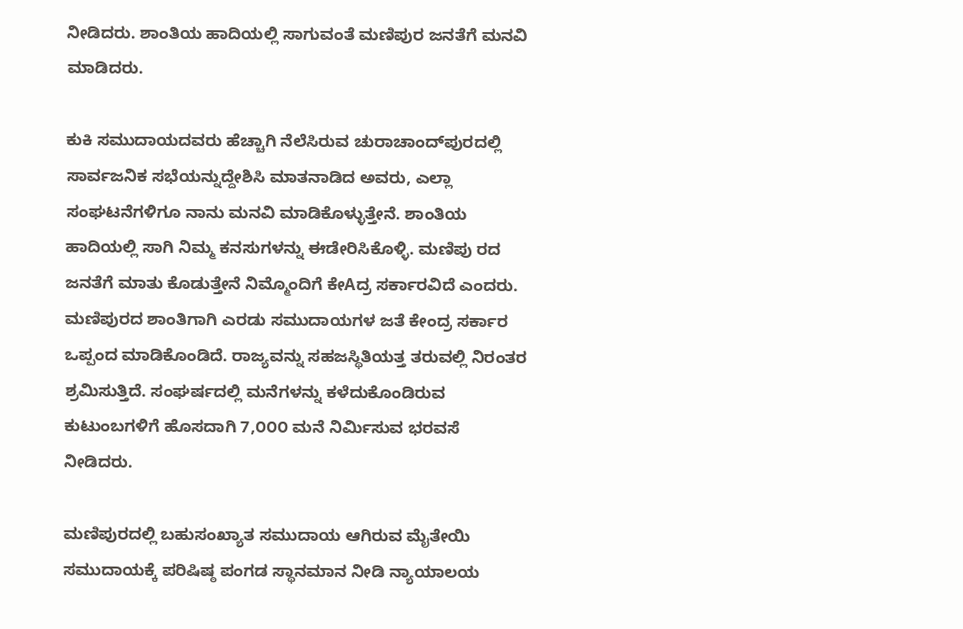ನೀಡಿದರು. ಶಾಂತಿಯ ಹಾದಿಯಲ್ಲಿ ಸಾಗುವಂತೆ ಮಣಿಪುರ ಜನತೆಗೆ ಮನವಿ
ಮಾಡಿದರು.

ಕುಕಿ ಸಮುದಾಯದವರು ಹೆಚ್ಚಾಗಿ ನೆಲೆಸಿರುವ ಚುರಾಚಾಂದ್‌ಪುರದಲ್ಲಿ ಸಾರ್ವಜನಿಕ ಸಭೆಯನ್ನುದ್ದೇಶಿಸಿ ಮಾತನಾಡಿದ ಅವರು, ಎಲ್ಲಾ ಸಂಘಟನೆಗಳಿಗೂ ನಾನು ಮನವಿ ಮಾಡಿಕೊಳ್ಳುತ್ತೇನೆ. ಶಾಂತಿಯ ಹಾದಿಯಲ್ಲಿ ಸಾಗಿ ನಿಮ್ಮ ಕನಸುಗಳನ್ನು ಈಡೇರಿಸಿಕೊಳ್ಳಿ. ಮಣಿಪು ರದ ಜನತೆಗೆ ಮಾತು ಕೊಡುತ್ತೇನೆ ನಿಮ್ಮೊಂದಿಗೆ ಕೇAದ್ರ ಸರ್ಕಾರವಿದೆ ಎಂದರು. ಮಣಿಪುರದ ಶಾಂತಿಗಾಗಿ ಎರಡು ಸಮುದಾಯಗಳ ಜತೆ ಕೇಂದ್ರ ಸರ್ಕಾರ ಒಪ್ಪಂದ ಮಾಡಿಕೊಂಡಿದೆ. ರಾಜ್ಯವನ್ನು ಸಹಜಸ್ಥಿತಿಯತ್ತ ತರುವಲ್ಲಿ ನಿರಂತರ ಶ್ರಮಿಸುತ್ತಿದೆ. ಸಂಘರ್ಷದಲ್ಲಿ ಮನೆಗಳನ್ನು ಕಳೆದುಕೊಂಡಿರುವ ಕುಟುಂಬಗಳಿಗೆ ಹೊಸದಾಗಿ 7,೦೦೦ ಮನೆ ನಿರ್ಮಿಸುವ ಭರವಸೆ ನೀಡಿದರು.

ಮಣಿಪುರದಲ್ಲಿ ಬಹುಸಂಖ್ಯಾತ ಸಮುದಾಯ ಆಗಿರುವ ಮೈತೇಯಿ ಸಮುದಾಯಕ್ಕೆ ಪರಿಷಿಷ್ಠ ಪಂಗಡ ಸ್ಥಾನಮಾನ ನೀಡಿ ನ್ಯಾಯಾಲಯ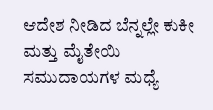ಆದೇಶ ನೀಡಿದ ಬೆನ್ನಲ್ಲೇ ಕುಕೀ ಮತ್ತು ಮೈತೇಯಿ ಸಮುದಾಯಗಳ ಮಧ್ಯೆ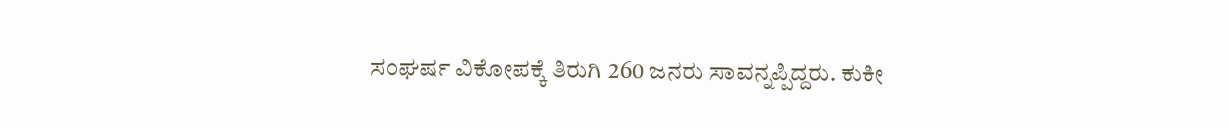ಸಂಘರ್ಷ ವಿಕೋಪಕ್ಕೆ ತಿರುಗಿ 260 ಜನರು ಸಾವನ್ನಪ್ಪಿದ್ದರು. ಕುಕೀ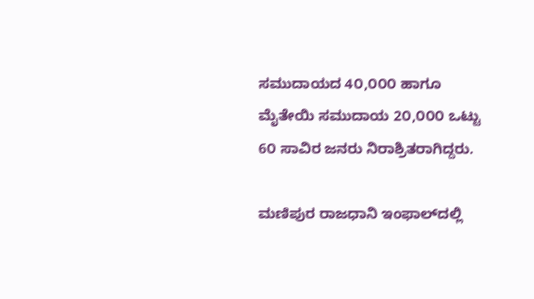ಸಮುದಾಯದ 4೦,೦೦೦ ಹಾಗೂ ಮೈತೇಯಿ ಸಮುದಾಯ 2೦,೦೦೦ ಒಟ್ಟು 6೦ ಸಾವಿರ ಜನರು ನಿರಾಶ್ರಿತರಾಗಿದ್ದರು.

ಮಣಿಪುರ ರಾಜಧಾನಿ ಇಂಫಾಲ್‌ದಲ್ಲಿ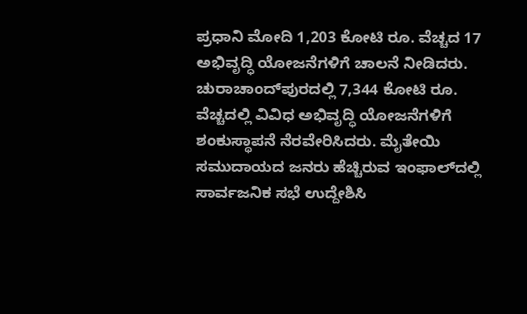ಪ್ರಧಾನಿ ಮೋದಿ 1,203 ಕೋಟಿ ರೂ. ವೆಚ್ಚದ 17 ಅಭಿವೃದ್ಧಿ ಯೋಜನೆಗಳಿಗೆ ಚಾಲನೆ ನೀಡಿದರು. ಚುರಾಚಾಂದ್‌ಪುರದಲ್ಲಿ 7,344 ಕೋಟಿ ರೂ. ವೆಚ್ಚದಲ್ಲಿ ವಿವಿಧ ಅಭಿವೃದ್ಧಿ ಯೋಜನೆಗಳಿಗೆ ಶಂಕುಸ್ಥಾಪನೆ ನೆರವೇರಿಸಿದರು. ಮೈತೇಯಿ ಸಮುದಾಯದ ಜನರು ಹೆಚ್ಚಿರುವ ಇಂಫಾಲ್‌ದಲ್ಲಿ ಸಾರ್ವಜನಿಕ ಸಭೆ ಉದ್ದೇಶಿಸಿ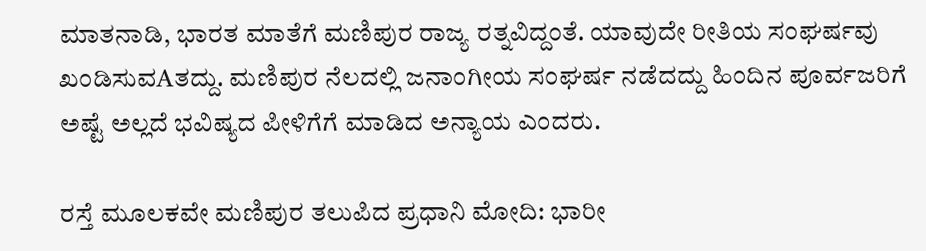ಮಾತನಾಡಿ, ಭಾರತ ಮಾತೆಗೆ ಮಣಿಪುರ ರಾಜ್ಯ ರತ್ನವಿದ್ದಂತೆ. ಯಾವುದೇ ರೀತಿಯ ಸಂಘರ್ಷವು ಖಂಡಿಸುವAತದ್ದು. ಮಣಿಪುರ ನೆಲದಲ್ಲಿ ಜನಾಂಗೀಯ ಸಂಘರ್ಷ ನಡೆದದ್ದು ಹಿಂದಿನ ಪೂರ್ವಜರಿಗೆ ಅಷ್ಟೆ ಅಲ್ಲದೆ ಭವಿಷ್ಯದ ಪೀಳಿಗೆಗೆ ಮಾಡಿದ ಅನ್ಯಾಯ ಎಂದರು.

ರಸ್ತೆ ಮೂಲಕವೇ ಮಣಿಪುರ ತಲುಪಿದ ಪ್ರಧಾನಿ ಮೋದಿ: ಭಾರೀ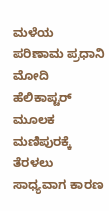ಮಳೆಯ ಪರಿಣಾಮ ಪ್ರಧಾನಿ ಮೋದಿ ಹೆಲಿಕಾಪ್ಟರ್ ಮೂಲಕ ಮಣಿಪುರಕ್ಕೆ ತೆರಳಲು ಸಾಧ್ಯವಾಗ ಕಾರಣ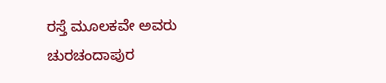ರಸ್ತೆ ಮೂಲಕವೇ ಅವರು ಚುರಚಂದಾಪುರ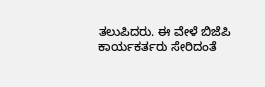ತಲುಪಿದರು. ಈ ವೇಳೆ ಬಿಜೆಪಿ ಕಾರ್ಯಕರ್ತರು ಸೇರಿದಂತೆ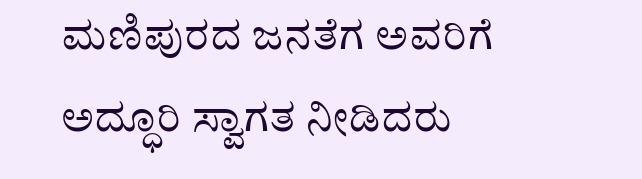ಮಣಿಪುರದ ಜನತೆಗ ಅವರಿಗೆ ಅದ್ಧೂರಿ ಸ್ವಾಗತ ನೀಡಿದರು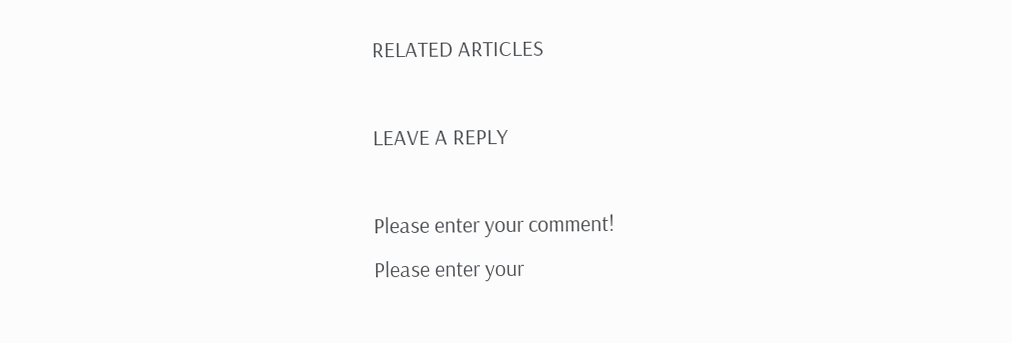RELATED ARTICLES

LEAVE A REPLY

Please enter your comment!
Please enter your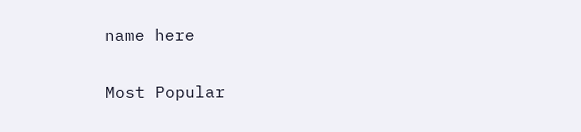name here

Most Popular